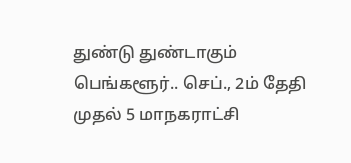துண்டு துண்டாகும் பெங்களூர்.. செப்., 2ம் தேதி முதல் 5 மாநகராட்சி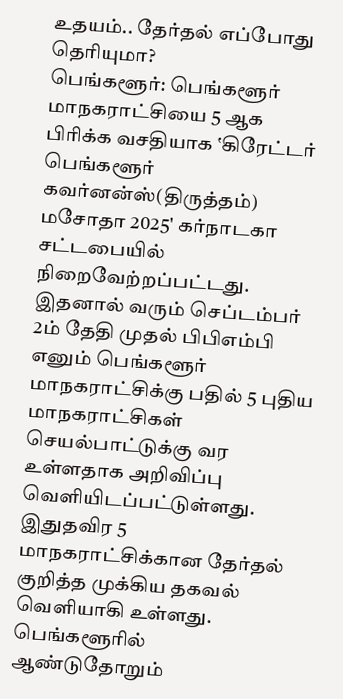உதயம்.. தேர்தல் எப்போது தெரியுமா?
பெங்களூர்: பெங்களூர் மாநகராட்சியை 5 ஆக பிரிக்க வசதியாக ‛கிரேட்டர் பெங்களூர் கவர்னன்ஸ்(திருத்தம்) மசோதா 2025' கர்நாடகா சட்டபையில் நிறைவேற்றப்பட்டது. இதனால் வரும் செப்டம்பர் 2ம் தேதி முதல் பிபிஎம்பி எனும் பெங்களூர் மாநகராட்சிக்கு பதில் 5 புதிய மாநகராட்சிகள் செயல்பாட்டுக்கு வர உள்ளதாக அறிவிப்பு வெளியிடப்பட்டுள்ளது. இதுதவிர 5 மாநகராட்சிக்கான தேர்தல் குறித்த முக்கிய தகவல் வெளியாகி உள்ளது.
பெங்களூரில் ஆண்டுதோறும்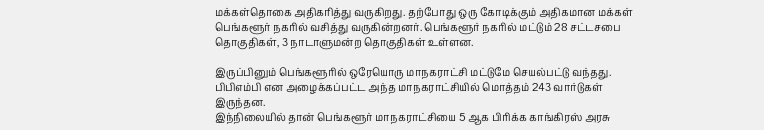மக்கள்தொகை அதிகரித்து வருகிறது. தற்போது ஒரு கோடிக்கும் அதிகமான மக்கள் பெங்களூர் நகரில் வசித்து வருகின்றனர். பெங்களூர் நகரில் மட்டும் 28 சட்டசபை தொகுதிகள், 3 நாடாளுமன்ற தொகுதிகள் உள்ளன.

இருப்பினும் பெங்களூரில் ஒரேயொரு மாநகராட்சி மட்டுமே செயல்பட்டு வந்தது. பிபிஎம்பி என அழைக்கப்பட்ட அந்த மாநகராட்சியில் மொத்தம் 243 வார்டுகள் இருந்தன.
இந்நிலையில் தான் பெங்களூர் மாநகராட்சியை 5 ஆக பிரிக்க காங்கிரஸ் அரசு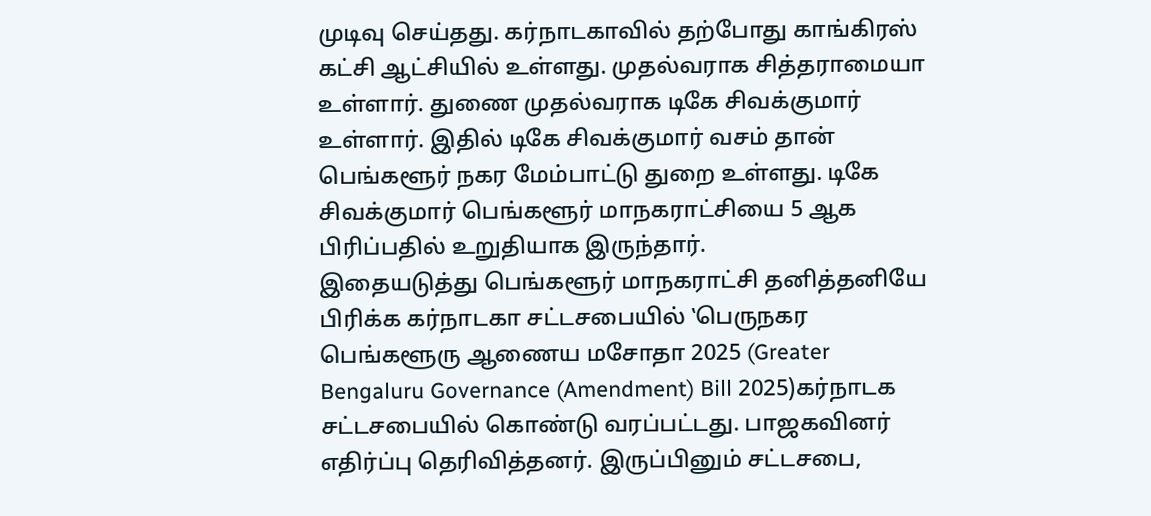முடிவு செய்தது. கர்நாடகாவில் தற்போது காங்கிரஸ் கட்சி ஆட்சியில் உள்ளது. முதல்வராக சித்தராமையா உள்ளார். துணை முதல்வராக டிகே சிவக்குமார் உள்ளார். இதில் டிகே சிவக்குமார் வசம் தான் பெங்களூர் நகர மேம்பாட்டு துறை உள்ளது. டிகே சிவக்குமார் பெங்களூர் மாநகராட்சியை 5 ஆக பிரிப்பதில் உறுதியாக இருந்தார்.
இதையடுத்து பெங்களூர் மாநகராட்சி தனித்தனியே பிரிக்க கர்நாடகா சட்டசபையில் ‛பெருநகர பெங்களூரு ஆணைய மசோதா 2025 (Greater Bengaluru Governance (Amendment) Bill 2025)கர்நாடக சட்டசபையில் கொண்டு வரப்பட்டது. பாஜகவினர் எதிர்ப்பு தெரிவித்தனர். இருப்பினும் சட்டசபை,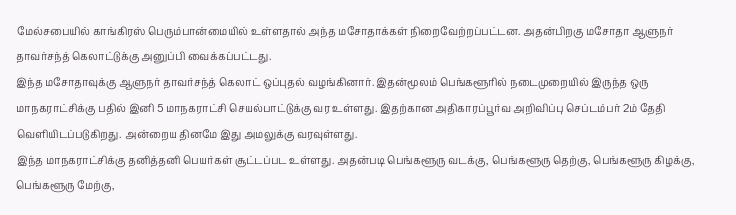மேல்சபையில் காங்கிரஸ் பெரும்பான்மையில் உள்ளதால் அந்த மசோதாக்கள் நிறைவேற்றப்பட்டன. அதன்பிறகு மசோதா ஆளுநர் தாவர்சந்த் கெலாட்டுக்கு அனுப்பி வைக்கப்பட்டது.
இந்த மசோதாவுக்கு ஆளுநர் தாவர்சந்த் கெலாட் ஒப்புதல் வழங்கினார். இதன்மூலம் பெங்களூரில் நடைமுறையில் இருந்த ஒரு மாநகராட்சிக்கு பதில் இனி 5 மாநகராட்சி செயல்பாட்டுக்கு வர உள்ளது. இதற்கான அதிகாரப்பூர்வ அறிவிப்பு செப்டம்பர் 2ம் தேதி வெளியிடப்படுகிறது. அன்றைய தினமே இது அமலுக்கு வரவுள்ளது.
இந்த மாநகராட்சிக்கு தனித்தனி பெயர்கள் சூட்டப்பட உள்ளது. அதன்படி பெங்களூரு வடக்கு, பெங்களூரு தெற்கு, பெங்களூரு கிழக்கு, பெங்களூரு மேற்கு,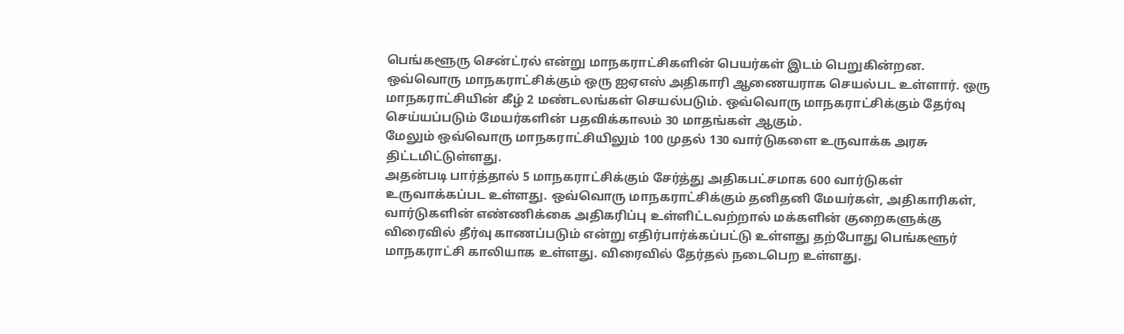பெங்களூரு சென்ட்ரல் என்று மாநகராட்சிகளின் பெயர்கள் இடம் பெறுகின்றன. ஒவ்வொரு மாநகராட்சிக்கும் ஒரு ஐஏஎஸ் அதிகாரி ஆணையராக செயல்பட உள்ளார். ஒரு மாநகராட்சியின் கீழ் 2 மண்டலங்கள் செயல்படும். ஒவ்வொரு மாநகராட்சிக்கும் தேர்வு செய்யப்படும் மேயர்களின் பதவிக்காலம் 30 மாதங்கள் ஆகும்.
மேலும் ஒவ்வொரு மாநகராட்சியிலும் 100 முதல் 130 வார்டுகளை உருவாக்க அரசு திட்டமிட்டுள்ளது.
அதன்படி பார்த்தால் 5 மாநகராட்சிக்கும் சேர்த்து அதிகபட்சமாக 600 வார்டுகள் உருவாக்கப்பட உள்ளது. ஒவ்வொரு மாநகராட்சிக்கும் தனிதனி மேயர்கள், அதிகாரிகள், வார்டுகளின் எண்ணிக்கை அதிகரிப்பு உள்ளிட்டவற்றால் மக்களின் குறைகளுக்கு விரைவில் தீர்வு காணப்படும் என்று எதிர்பார்க்கப்பட்டு உள்ளது தற்போது பெங்களூர் மாநகராட்சி காலியாக உள்ளது. விரைவில் தேர்தல் நடைபெற உள்ளது.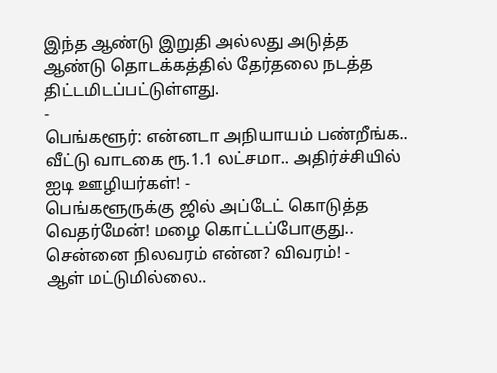இந்த ஆண்டு இறுதி அல்லது அடுத்த ஆண்டு தொடக்கத்தில் தேர்தலை நடத்த திட்டமிடப்பட்டுள்ளது.
-
பெங்களூர்: என்னடா அநியாயம் பண்றீங்க.. வீட்டு வாடகை ரூ.1.1 லட்சமா.. அதிர்ச்சியில் ஐடி ஊழியர்கள்! -
பெங்களூருக்கு ஜில் அப்டேட் கொடுத்த வெதர்மேன்! மழை கொட்டப்போகுது.. சென்னை நிலவரம் என்ன? விவரம்! -
ஆள் மட்டுமில்லை..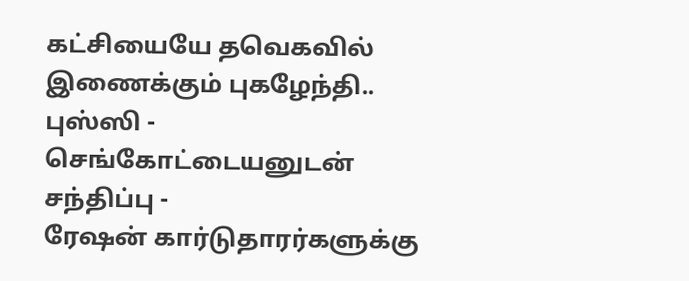கட்சியையே தவெகவில் இணைக்கும் புகழேந்தி.. புஸ்ஸி - செங்கோட்டையனுடன் சந்திப்பு -
ரேஷன் கார்டுதாரர்களுக்கு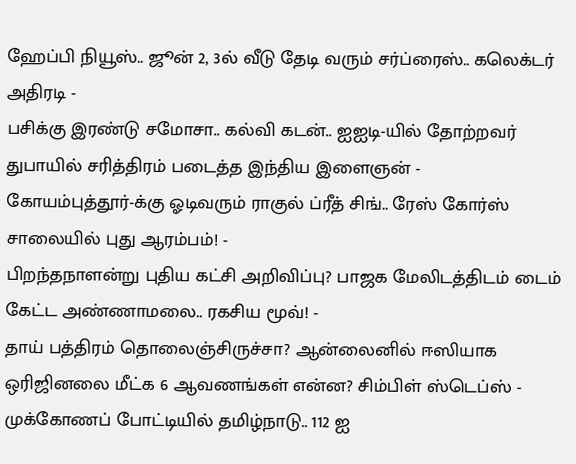ஹேப்பி நியூஸ்.. ஜூன் 2, 3ல் வீடு தேடி வரும் சர்ப்ரைஸ்.. கலெக்டர் அதிரடி -
பசிக்கு இரண்டு சமோசா.. கல்வி கடன்.. ஐஐடி-யில் தோற்றவர் துபாயில் சரித்திரம் படைத்த இந்திய இளைஞன் -
கோயம்புத்தூர்-க்கு ஓடிவரும் ராகுல் ப்ரீத் சிங்.. ரேஸ் கோர்ஸ் சாலையில் புது ஆரம்பம்! -
பிறந்தநாளன்று புதிய கட்சி அறிவிப்பு? பாஜக மேலிடத்திடம் டைம் கேட்ட அண்ணாமலை.. ரகசிய மூவ்! -
தாய் பத்திரம் தொலைஞ்சிருச்சா? ஆன்லைனில் ஈஸியாக ஒரிஜினலை மீட்க 6 ஆவணங்கள் என்ன? சிம்பிள் ஸ்டெப்ஸ் -
முக்கோணப் போட்டியில் தமிழ்நாடு.. 112 ஐ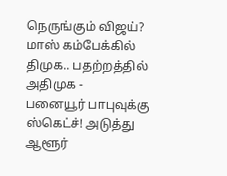நெருங்கும் விஜய்? மாஸ் கம்பேக்கில் திமுக.. பதற்றத்தில் அதிமுக -
பனையூர் பாபுவுக்கு ஸ்கெட்ச்! அடுத்து ஆளூர்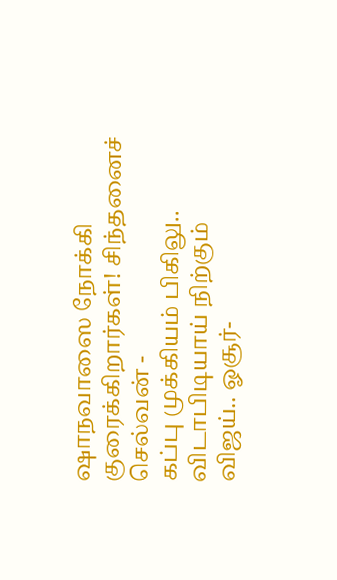ஷாநவாஸை நோக்கி குரைக்கிறார்கள்! சிந்தனைச் செல்வன் -
கப்பு முக்கியம் பிகிலு.. விடாபிடியாய் நிற்கும் விஜய்.. ஓசூர்-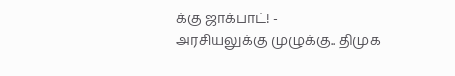க்கு ஜாக்பாட்! -
அரசியலுக்கு முழுக்கு.. திமுக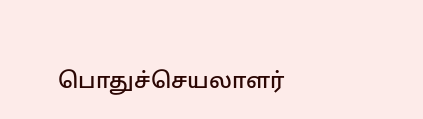பொதுச்செயலாளர்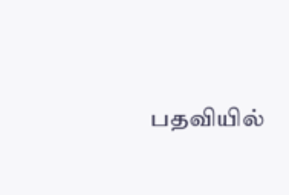பதவியில்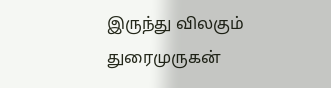இருந்து விலகும் துரைமுருகன்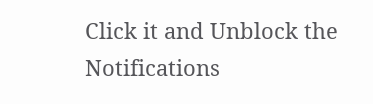Click it and Unblock the Notifications